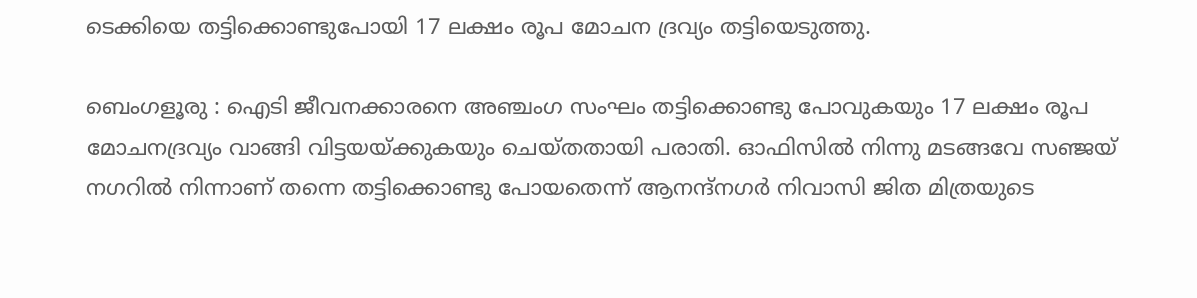ടെക്കിയെ തട്ടിക്കൊണ്ടുപോയി 17 ലക്ഷം രൂപ മോചന ദ്രവ്യം തട്ടിയെടുത്തു.

ബെംഗളൂരു : ഐടി ജീവനക്കാരനെ അഞ്ചംഗ സംഘം തട്ടിക്കൊണ്ടു പോവുകയും 17 ലക്ഷം രൂപ മോചനദ്രവ്യം വാങ്ങി വിട്ടയയ്ക്കുകയും ചെയ്തതായി പരാതി. ഓഫിസിൽ നിന്നു മടങ്ങവേ സഞ്ജയ് നഗറിൽ നിന്നാണ് തന്നെ തട്ടിക്കൊണ്ടു പോയതെന്ന് ആനന്ദ്നഗർ നിവാസി ജിത മിത്രയുടെ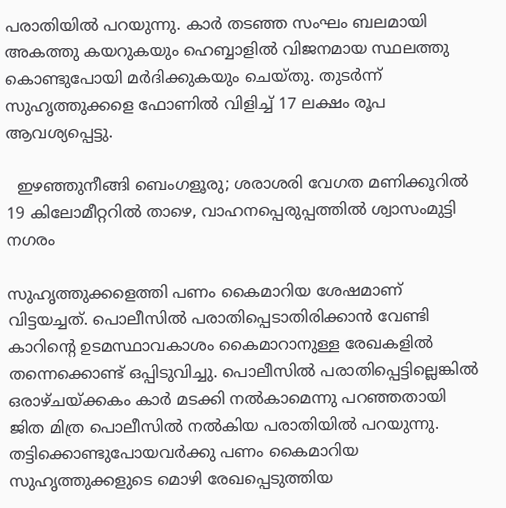പരാതിയിൽ പറയുന്നു. കാർ തടഞ്ഞ സംഘം ബലമായി അകത്തു കയറുകയും ഹെബ്ബാളിൽ വിജനമായ സ്ഥലത്തു കൊണ്ടുപോയി മർദിക്കുകയും ചെയ്തു. തുടർന്ന് സുഹൃത്തുക്കളെ ഫോണിൽ വിളിച്ച് 17 ലക്ഷം രൂപ ആവശ്യപ്പെട്ടു.

  ഇഴഞ്ഞുനീങ്ങി ബെംഗളൂരു; ശരാശരി വേഗത മണിക്കൂറിൽ 19 കിലോമീറ്ററിൽ താഴെ, വാഹനപ്പെരുപ്പത്തിൽ ശ്വാസംമുട്ടി നഗരം

സുഹൃത്തുക്കളെത്തി പണം കൈമാറിയ ശേഷമാണ് വിട്ടയച്ചത്. പൊലീസിൽ പരാതിപ്പെടാതിരിക്കാൻ വേണ്ടി കാറിന്റെ ഉടമസ്ഥാവകാശം കൈമാറാനുള്ള രേഖകളിൽ തന്നെക്കൊണ്ട് ഒപ്പിടുവിച്ചു. പൊലീസിൽ പരാതിപ്പെട്ടില്ലെങ്കിൽ ഒരാഴ്ചയ്ക്കകം കാർ മടക്കി നൽകാമെന്നു പറഞ്ഞതായി ജിത മിത്ര പൊലീസിൽ നൽകിയ പരാതിയിൽ പറയുന്നു. തട്ടിക്കൊണ്ടുപോയവർക്കു പണം കൈമാറിയ സുഹൃത്തുക്കളുടെ മൊഴി രേഖപ്പെടുത്തിയ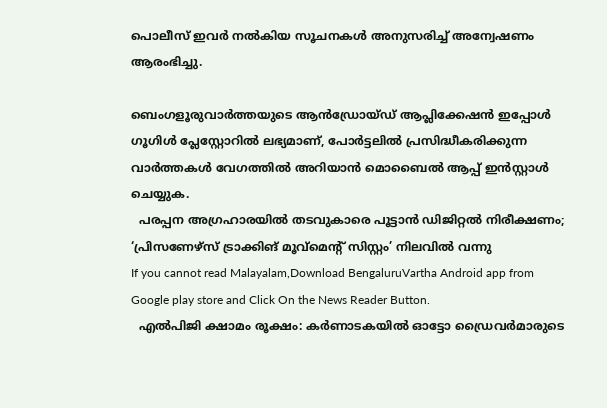പൊലീസ് ഇവർ നൽകിയ സൂചനകൾ അനുസരിച്ച് അന്വേഷണം ആരംഭിച്ചു.

ബെംഗളൂരുവാർത്തയുടെ ആൻഡ്രോയ്ഡ് ആപ്ലിക്കേഷൻ ഇപ്പോൾ ഗൂഗിൾ പ്ലേസ്റ്റോറിൽ ലഭ്യമാണ്, പോർട്ടലിൽ പ്രസിദ്ധീകരിക്കുന്ന വാർത്തകൾ വേഗത്തിൽ അറിയാൻ മൊബൈൽ ആപ്പ് ഇൻസ്റ്റാൾ ചെയ്യുക.
  പരപ്പന അഗ്രഹാരയിൽ തടവുകാരെ പൂട്ടാൻ ഡിജിറ്റൽ നിരീക്ഷണം; ‘പ്രിസണേഴ്‌സ് ട്രാക്കിങ് മൂവ്‌മെന്‍റ് സിസ്റ്റം’ നിലവിൽ വന്നു
If you cannot read Malayalam,Download BengaluruVartha Android app from Google play store and Click On the News Reader Button.
  എൽപിജി ക്ഷാമം രൂക്ഷം: കർണാടകയിൽ ഓട്ടോ ഡ്രൈവർമാരുടെ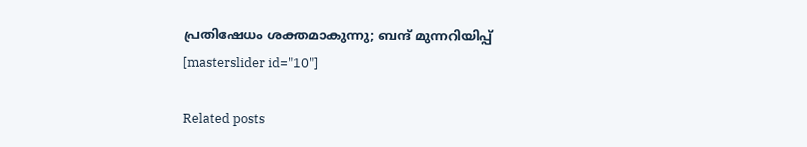പ്രതിഷേധം ശക്തമാകുന്നു; ബന്ദ് മുന്നറിയിപ്പ്
[masterslider id="10"]

Related posts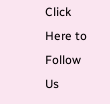Click Here to Follow Us